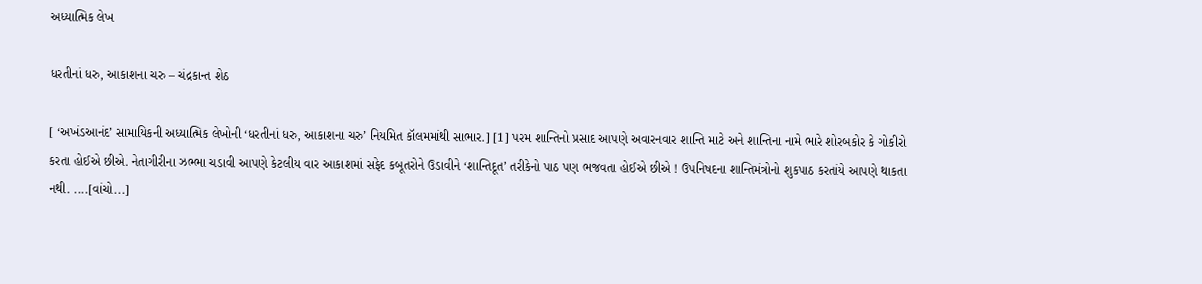અધ્યાત્મિક લેખ

ધરતીનાં ધરુ, આકાશના ચરુ – ચંદ્રકાન્ત શેઠ

[ ‘અખંડઆનંદ’ સામાયિકની અધ્યાત્મિક લેખોની ‘ધરતીનાં ધરુ, આકાશના ચરુ’ નિયમિત કૉલમમાંથી સાભાર.] [1] પરમ શાન્તિનો પ્રસાદ આપણે અવારનવાર શાન્તિ માટે અને શાન્તિના નામે ભારે શોરબકોર કે ગોકીરો કરતા હોઈએ છીએ. નેતાગીરીના ઝભ્ભા ચડાવી આપણે કેટલીય વાર આકાશમાં સફેદ કબૂતરોને ઉડાવીને ‘શાન્તિદૂત’ તરીકેનો પાઠ પણ ભજવતા હોઈએ છીએ ! ઉપનિષદના શાન્તિમંત્રોનો શુકપાઠ કરતાંયે આપણે થાકતા નથી. ....[વાંચો...]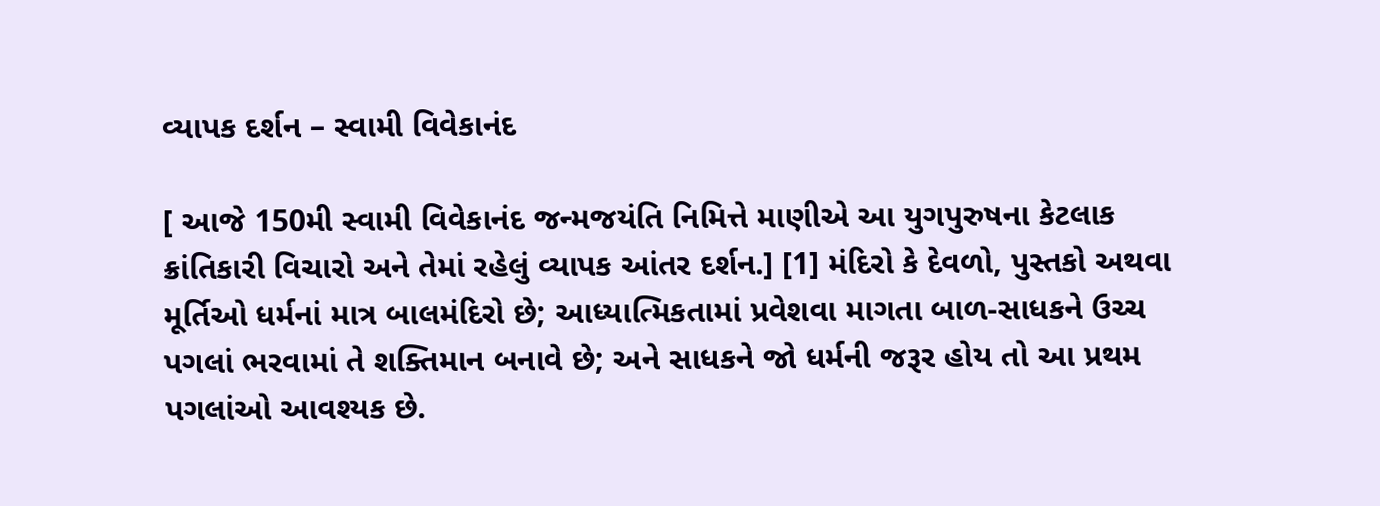વ્યાપક દર્શન – સ્વામી વિવેકાનંદ

[ આજે 150મી સ્વામી વિવેકાનંદ જન્મજયંતિ નિમિત્તે માણીએ આ યુગપુરુષના કેટલાક ક્રાંતિકારી વિચારો અને તેમાં રહેલું વ્યાપક આંતર દર્શન.] [1] મંદિરો કે દેવળો, પુસ્તકો અથવા મૂર્તિઓ ધર્મનાં માત્ર બાલમંદિરો છે; આધ્યાત્મિકતામાં પ્રવેશવા માગતા બાળ-સાધકને ઉચ્ચ પગલાં ભરવામાં તે શક્તિમાન બનાવે છે; અને સાધકને જો ધર્મની જરૂર હોય તો આ પ્રથમ પગલાંઓ આવશ્યક છે.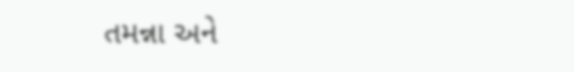તમન્ના અને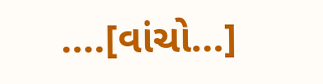....[વાંચો...]